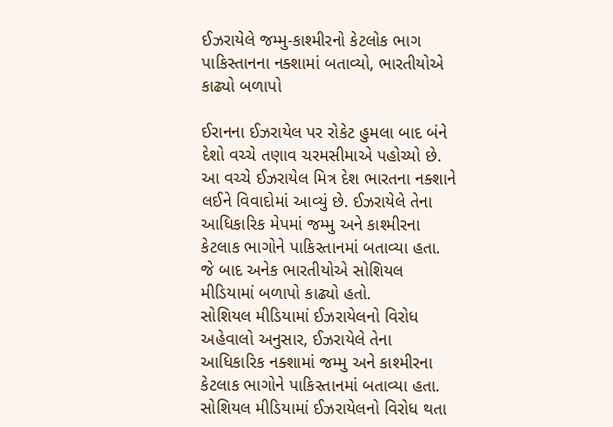ઈઝરાયેલે જમ્મુ-કાશ્મીરનો કેટલોક ભાગ પાકિસ્તાનના નક્શામાં બતાવ્યો, ભારતીયોએ કાઢ્યો બળાપો

ઈરાનના ઈઝરાયેલ પર રોકેટ હુમલા બાદ બંને દેશો વચ્ચે તણાવ ચરમસીમાએ પહોચ્યો છે. આ વચ્ચે ઈઝરાયેલ મિત્ર દેશ ભારતના નક્શાને લઈને વિવાદોમાં આવ્યું છે. ઈઝરાયેલે તેના આધિકારિક મેપમાં જમ્મુ અને કાશ્મીરના કેટલાક ભાગોને પાકિસ્તાનમાં બતાવ્યા હતા. જે બાદ અનેક ભારતીયોએ સોશિયલ મીડિયામાં બળાપો કાઢ્યો હતો.
સોશિયલ મીડિયામાં ઈઝરાયેલનો વિરોધ
અહેવાલો અનુસાર, ઈઝરાયેલે તેના આધિકારિક નક્શામાં જમ્મુ અને કાશ્મીરના કેટલાક ભાગોને પાકિસ્તાનમાં બતાવ્યા હતા. સોશિયલ મીડિયામાં ઈઝરાયેલનો વિરોધ થતા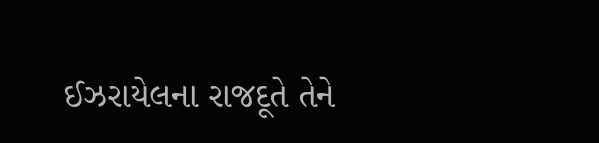ઈઝરાયેલના રાજદૂતે તેને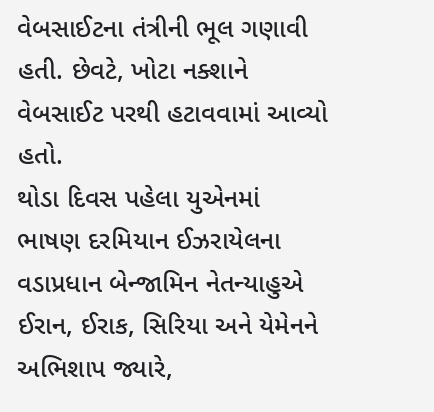વેબસાઈટના તંત્રીની ભૂલ ગણાવી હતી. છેવટે, ખોટા નક્શાને વેબસાઈટ પરથી હટાવવામાં આવ્યો હતો.
થોડા દિવસ પહેલા યુએનમાં ભાષણ દરમિયાન ઈઝરાયેલના વડાપ્રધાન બેન્જામિન નેતન્યાહુએ ઈરાન, ઈરાક, સિરિયા અને યેમેનને અભિશાપ જ્યારે,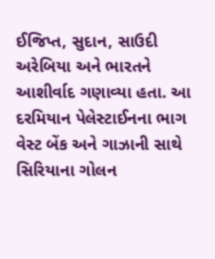ઈજિપ્ત, સુદાન, સાઉદી અરેબિયા અને ભારતને આશીર્વાદ ગણાવ્યા હતા. આ દરમિયાન પેલેસ્ટાઈનના ભાગ વેસ્ટ બેંક અને ગાઝાની સાથે સિરિયાના ગોલન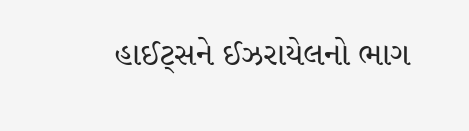હાઈટ્સને ઈઝરાયેલનો ભાગ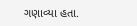ગણાવ્યા હતા.